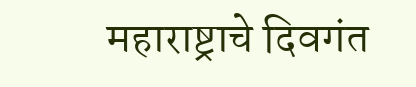महाराष्ट्राचे दिवगंत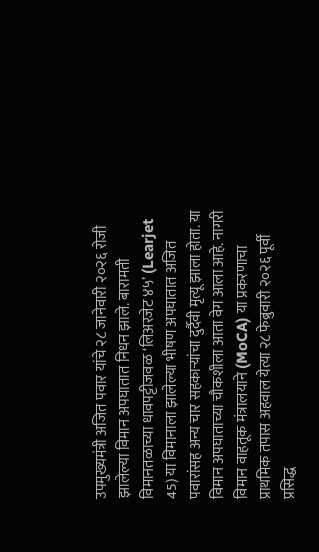उपमुख्यमंत्री अजित पवार यांचे २८ जानेवारी २०२६ रोजी झालेल्या विमान अपघातात निधन झाले. बारामती विमानतळाच्या धावपट्टीजवळ ‘लिअरजेट ४५’ (Learjet 45) या विमानाला झालेल्या भीषण अपघातात अजित पवारांसह अन्य चार सहकाऱ्यांचा दुर्दैवी मृत्यू झाला होता. या विमान अपघाताच्या चौकशीला आता वेग आला आहे. नागरी विमान वाहतूक मंत्रालयाने (MoCA) या प्रकरणाचा प्राथमिक तपास अहवाल येत्या २८ फेब्रुवारी २०२६ पूर्वी प्रसिद्ध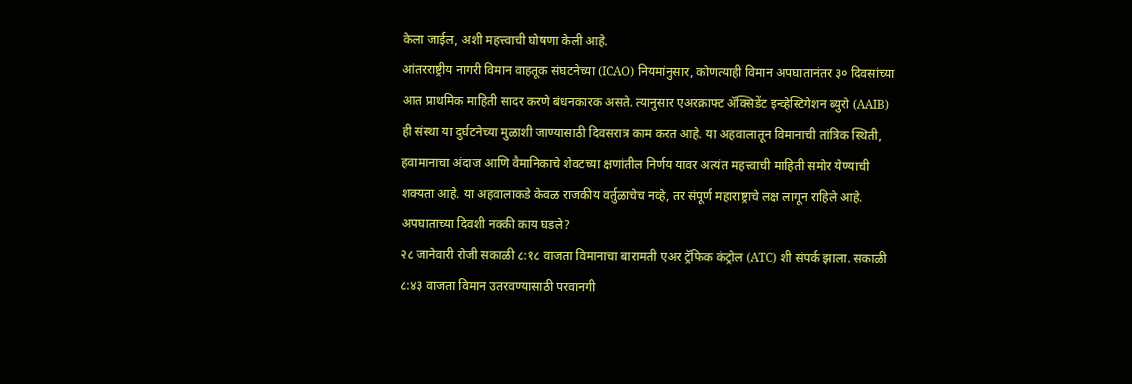केला जाईल, अशी महत्त्वाची घोषणा केली आहे.
आंतरराष्ट्रीय नागरी विमान वाहतूक संघटनेच्या (ICAO) नियमांनुसार, कोणत्याही विमान अपघातानंतर ३० दिवसांच्या आत प्राथमिक माहिती सादर करणे बंधनकारक असते. त्यानुसार एअरक्राफ्ट ॲक्सिडेंट इन्व्हेस्टिगेशन ब्युरो (AAIB) ही संस्था या दुर्घटनेच्या मुळाशी जाण्यासाठी दिवसरात्र काम करत आहे. या अहवालातून विमानाची तांत्रिक स्थिती, हवामानाचा अंदाज आणि वैमानिकाचे शेवटच्या क्षणांतील निर्णय यावर अत्यंत महत्त्वाची माहिती समोर येण्याची शक्यता आहे. या अहवालाकडे केवळ राजकीय वर्तुळाचेच नव्हे, तर संपूर्ण महाराष्ट्राचे लक्ष लागून राहिले आहे.
अपघाताच्या दिवशी नक्की काय घडले?
२८ जानेवारी रोजी सकाळी ८:१८ वाजता विमानाचा बारामती एअर ट्रॅफिक कंट्रोल (ATC) शी संपर्क झाला. सकाळी ८:४३ वाजता विमान उतरवण्यासाठी परवानगी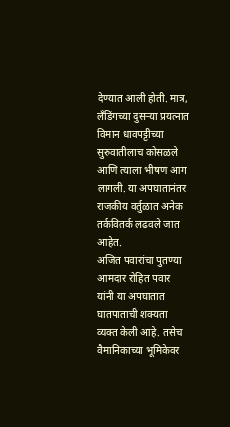देण्यात आली होती. मात्र, लँडिंगच्या दुसऱ्या प्रयत्नात विमान धावपट्टीच्या सुरुवातीलाच कोसळले आणि त्याला भीषण आग लागली. या अपघातानंतर राजकीय वर्तुळात अनेक तर्कवितर्क लढवले जात आहेत.
अजित पवारांचा पुतण्या आमदार रोहित पवार यांनी या अपघातात घातपाताची शक्यता व्यक्त केली आहे. तसेच वैमानिकाच्या भूमिकेवर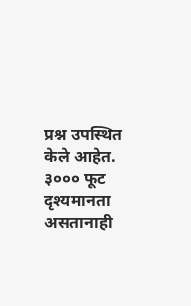प्रश्न उपस्थित केले आहेत. ३००० फूट दृश्यमानता असतानाही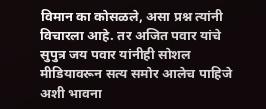विमान का कोसळले, असा प्रश्न त्यांनी विचारला आहे. तर अजित पवार यांचे सुपुत्र जय पवार यांनीही सोशल मीडियावरून सत्य समोर आलेच पाहिजे अशी भावना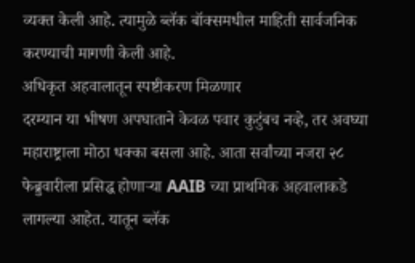व्यक्त केली आहे. त्यामुळे ब्लॅक बॉक्समधील माहिती सार्वजनिक करण्याची मागणी केली आहे.
अधिकृत अहवालातून स्पष्टीकरण मिळणार
दरम्यान या भीषण अपघाताने केवळ पवार कुटुंबच नव्हे, तर अवघ्या महाराष्ट्राला मोठा धक्का बसला आहे. आता सर्वांच्या नजरा २८ फेब्रुवारीला प्रसिद्ध होणाऱ्या AAIB च्या प्राथमिक अहवालाकडे लागल्या आहेत. यातून ब्लॅक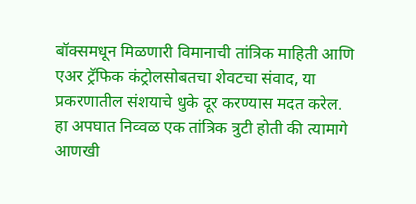बॉक्समधून मिळणारी विमानाची तांत्रिक माहिती आणि एअर ट्रॅफिक कंट्रोलसोबतचा शेवटचा संवाद, या प्रकरणातील संशयाचे धुके दूर करण्यास मदत करेल. हा अपघात निव्वळ एक तांत्रिक त्रुटी होती की त्यामागे आणखी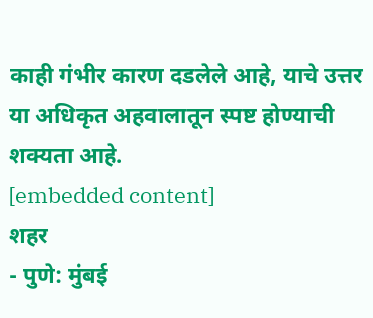काही गंभीर कारण दडलेले आहे, याचे उत्तर या अधिकृत अहवालातून स्पष्ट होण्याची शक्यता आहे.
[embedded content]
शहर
- पुणे: मुंबई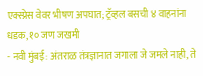एक्स्प्रेस वेवर भीषण अपघात; ट्रॅव्हल बसची ४ वाहनांना धडक, १० जण जखमी
- नवी मुंबई: अंतराळ तंत्रज्ञानात जगाला जे जमले नाही, ते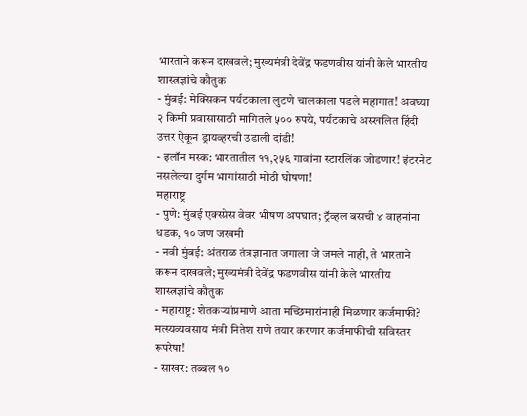भारताने करून दाखवले; मुख्यमंत्री देवेंद्र फडणवीस यांनी केले भारतीय शास्त्रज्ञांचे कौतुक
- मुंबई: मेक्सिकन पर्यटकाला लुटणे चालकाला पडले महागात! अवघ्या २ किमी प्रवासासाठी मागितले ५०० रुपये, पर्यटकाचे अस्खलित हिंदी उत्तर ऐकून ड्रायव्हरची उडाली दांडी!
- इलॉन मस्क: भारतातील ११,२५६ गावांना स्टारलिंक जोडणार! इंटरनेट नसलेल्या दुर्गम भागांसाठी मोठी घोषणा!
महाराष्ट्र
- पुणे: मुंबई एक्स्प्रेस वेवर भीषण अपघात; ट्रॅव्हल बसची ४ वाहनांना धडक, १० जण जखमी
- नवी मुंबई: अंतराळ तंत्रज्ञानात जगाला जे जमले नाही, ते भारताने करून दाखवले; मुख्यमंत्री देवेंद्र फडणवीस यांनी केले भारतीय शास्त्रज्ञांचे कौतुक
- महाराष्ट्र: शेतकऱ्यांप्रमाणे आता मच्छिमारांनाही मिळणार कर्जमाफी? मत्स्यव्यवसाय मंत्री नितेश राणे तयार करणार कर्जमाफीची सविस्तर रूपरेषा!
- साखर: तब्बल १०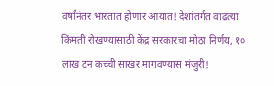वर्षांनंतर भारतात होणार आयात! देशांतर्गत वाढत्या किंमती रोखण्यासाठी केंद्र सरकारचा मोठा निर्णय, १० लाख टन कच्ची साखर मागवण्यास मंजुरी!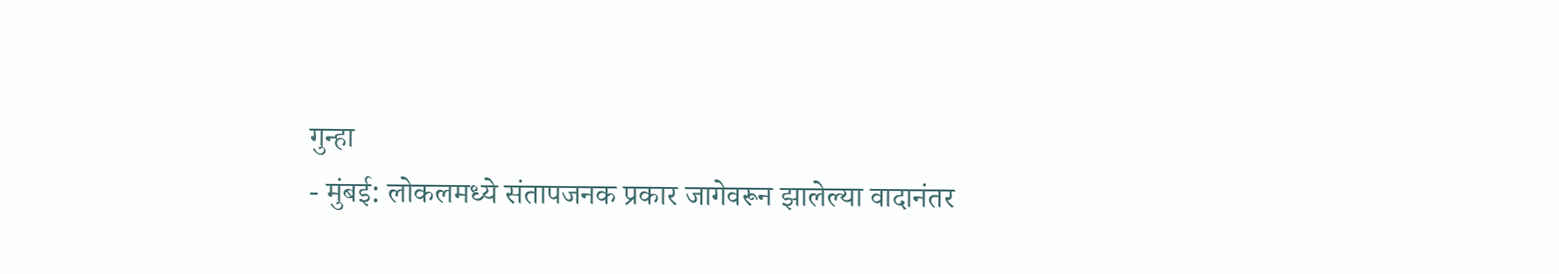गुन्हा
- मुंबई: लोकलमध्ये संतापजनक प्रकार जागेवरून झालेल्या वादानंतर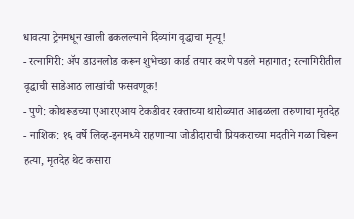धावत्या ट्रेनमधून खाली ढकलल्याने दिव्यांग वृद्धाचा मृत्यू!
- रत्नागिरी: ॲप डाउनलोड करून शुभेच्छा कार्ड तयार करणे पडले महागात; रत्नागिरीतील वृद्धाची साडेआठ लाखांची फसवणूक!
- पुणे: कोथरूडच्या एआरएआय टेकडीवर रक्ताच्या थारोळ्यात आढळला तरुणाचा मृतदेह
- नाशिक: १६ वर्षे लिव्ह-इनमध्ये राहणाऱ्या जोडीदाराची प्रियकराच्या मदतीने गळा चिरून हत्या, मृतदेह थेट कसारा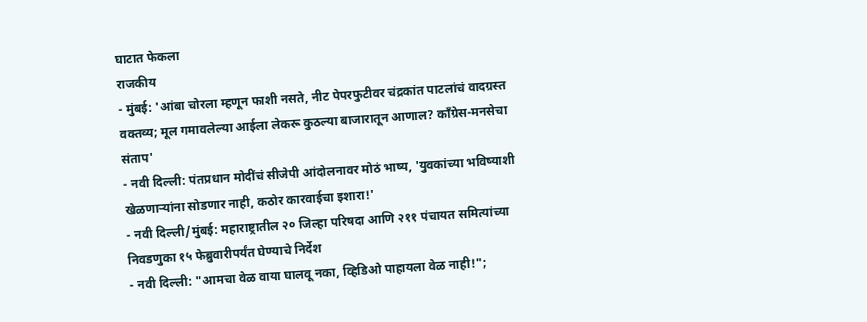घाटात फेकला
राजकीय
- मुंबई: 'आंबा चोरला म्हणून फाशी नसते, नीट पेपरफुटीवर चंद्रकांत पाटलांचं वादग्रस्त वक्तव्य; मूल गमावलेल्या आईला लेकरू कुठल्या बाजारातून आणाल? काँग्रेस-मनसेचा संताप'
- नवी दिल्ली: पंतप्रधान मोदींचं सीजेपी आंदोलनावर मोठं भाष्य, 'युवकांच्या भविष्याशी खेळणाऱ्यांना सोडणार नाही, कठोर कारवाईचा इशारा!'
- नवी दिल्ली/मुंबई: महाराष्ट्रातील २० जिल्हा परिषदा आणि २११ पंचायत समित्यांच्या निवडणुका १५ फेब्रुवारीपर्यंत घेण्याचे निर्देश
- नवी दिल्ली: "आमचा वेळ वाया घालवू नका, व्हिडिओ पाहायला वेळ नाही!";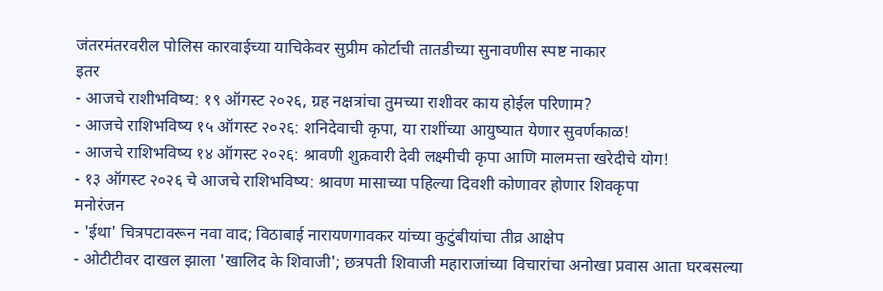जंतरमंतरवरील पोलिस कारवाईच्या याचिकेवर सुप्रीम कोर्टाची तातडीच्या सुनावणीस स्पष्ट नाकार
इतर
- आजचे राशीभविष्य: १९ ऑगस्ट २०२६, ग्रह नक्षत्रांचा तुमच्या राशीवर काय होईल परिणाम?
- आजचे राशिभविष्य १५ ऑगस्ट २०२६: शनिदेवाची कृपा, या राशींच्या आयुष्यात येणार सुवर्णकाळ!
- आजचे राशिभविष्य १४ ऑगस्ट २०२६: श्रावणी शुक्रवारी देवी लक्ष्मीची कृपा आणि मालमत्ता खरेदीचे योग!
- १३ ऑगस्ट २०२६ चे आजचे राशिभविष्य: श्रावण मासाच्या पहिल्या दिवशी कोणावर होणार शिवकृपा
मनोरंजन
- 'ईथा' चित्रपटावरून नवा वाद; विठाबाई नारायणगावकर यांच्या कुटुंबीयांचा तीव्र आक्षेप
- ओटीटीवर दाखल झाला 'खालिद के शिवाजी'; छत्रपती शिवाजी महाराजांच्या विचारांचा अनोखा प्रवास आता घरबसल्या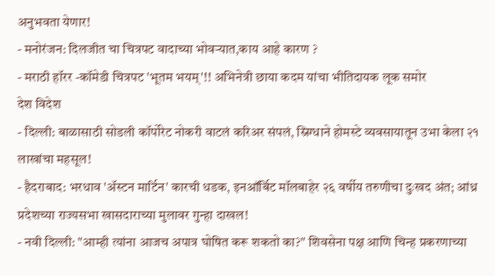अनुभवता येणार!
- मनोरंजन: दिलजीत चा चित्रपट वादाच्या भोवऱ्यात,काय आहे कारण ?
- मराठी हॉरर -कॉमेडी चित्रपट 'भूतम भयम्'!! अभिनेत्री छाया कदम यांचा भीतिदायक लूक समोर
देश विदेश
- दिल्ली: बाळासाठी सोडली कॉर्पोरेट नोकरी वाटलं करिअर संपलं, स्निग्धाने होमस्टे व्यवसायातून उभा केला २१ लाखांचा महसूल!
- हैदराबाद: भरधाव 'ॲस्टन मार्टिन' कारची धडक, इनऑर्बिट मॉलबाहेर २६ वर्षीय तरुणीचा दुःखद अंत; आंध्र प्रदेशच्या राज्यसभा खासदाराच्या मुलावर गुन्हा दाखल!
- नवी दिल्ली: "आम्ही त्यांना आजच अपात्र घोषित करू शकतो का?" शिवसेना पक्ष आणि चिन्ह प्रकरणाच्या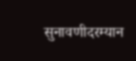सुनावणीदरम्यान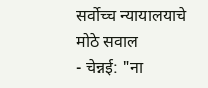सर्वोच्च न्यायालयाचे मोठे सवाल
- चेन्नई: "ना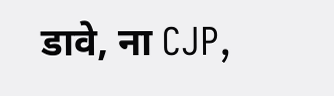डावे, ना CJP,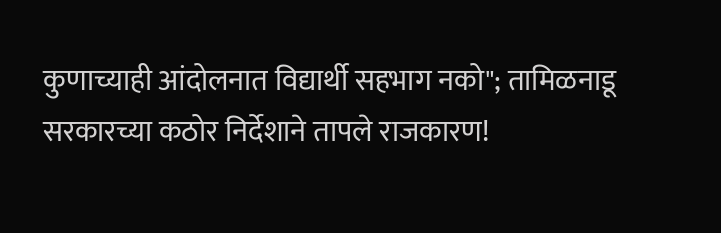कुणाच्याही आंदोलनात विद्यार्थी सहभाग नको"; तामिळनाडू सरकारच्या कठोर निर्देशाने तापले राजकारण!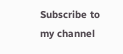Subscribe to my channel